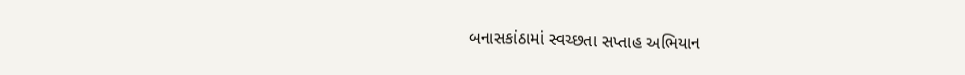બનાસકાંઠામાં સ્વચ્છતા સપ્તાહ અભિયાન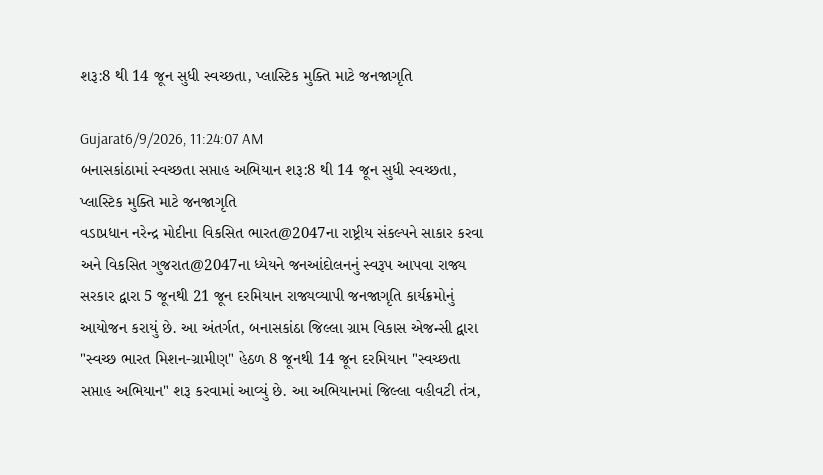શરૂ:8 થી 14 જૂન સુધી સ્વચ્છતા, પ્લાસ્ટિક મુક્તિ માટે જનજાગૃતિ

Gujarat6/9/2026, 11:24:07 AM
બનાસકાંઠામાં સ્વચ્છતા સપ્તાહ અભિયાન શરૂ:8 થી 14 જૂન સુધી સ્વચ્છતા, પ્લાસ્ટિક મુક્તિ માટે જનજાગૃતિ
વડાપ્રધાન નરેન્દ્ર મોદીના વિકસિત ભારત@2047ના રાષ્ટ્રીય સંકલ્પને સાકાર કરવા અને વિકસિત ગુજરાત@2047ના ધ્યેયને જનઆંદોલનનું સ્વરૂપ આપવા રાજ્ય સરકાર દ્વારા 5 જૂનથી 21 જૂન દરમિયાન રાજ્યવ્યાપી જનજાગૃતિ કાર્યક્રમોનું આયોજન કરાયું છે. આ અંતર્ગત, બનાસકાંઠા જિલ્લા ગ્રામ વિકાસ એજન્સી દ્વારા "સ્વચ્છ ભારત મિશન-ગ્રામીણ" હેઠળ 8 જૂનથી 14 જૂન દરમિયાન "સ્વચ્છતા સપ્તાહ અભિયાન" શરૂ કરવામાં આવ્યું છે. આ અભિયાનમાં જિલ્લા વહીવટી તંત્ર,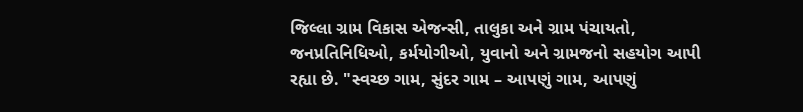જિલ્લા ગ્રામ વિકાસ એજન્સી, તાલુકા અને ગ્રામ પંચાયતો, જનપ્રતિનિધિઓ, કર્મયોગીઓ, યુવાનો અને ગ્રામજનો સહયોગ આપી રહ્યા છે. "સ્વચ્છ ગામ, સુંદર ગામ – આપણું ગામ, આપણું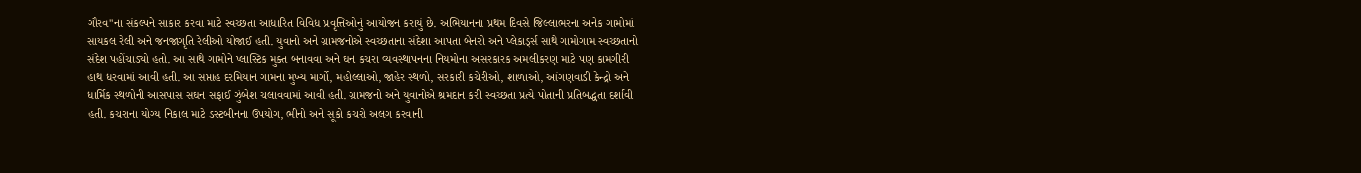ગૌરવ"ના સંકલ્પને સાકાર કરવા માટે સ્વચ્છતા આધારિત વિવિધ પ્રવૃત્તિઓનું આયોજન કરાયું છે. અભિયાનના પ્રથમ દિવસે જિલ્લાભરના અનેક ગામોમાં સાયકલ રેલી અને જનજાગૃતિ રેલીઓ યોજાઈ હતી. યુવાનો અને ગ્રામજનોએ સ્વચ્છતાના સંદેશા આપતા બેનરો અને પ્લેકાર્ડ્સ સાથે ગામોગામ સ્વચ્છતાનો સંદેશ પહોંચાડ્યો હતો. આ સાથે ગામોને પ્લાસ્ટિક મુક્ત બનાવવા અને ઘન કચરા વ્યવસ્થાપનના નિયમોના અસરકારક અમલીકરણ માટે પણ કામગીરી હાથ ધરવામાં આવી હતી. આ સપ્તાહ દરમિયાન ગામના મુખ્ય માર્ગો, મહોલ્લાઓ, જાહેર સ્થળો, સરકારી કચેરીઓ, શાળાઓ, આંગણવાડી કેન્દ્રો અને ધાર્મિક સ્થળોની આસપાસ સઘન સફાઈ ઝુંબેશ ચલાવવામાં આવી હતી. ગ્રામજનો અને યુવાનોએ શ્રમદાન કરી સ્વચ્છતા પ્રત્યે પોતાની પ્રતિબદ્ધતા દર્શાવી હતી. કચરાના યોગ્ય નિકાલ માટે ડસ્ટબીનના ઉપયોગ, ભીનો અને સૂકો કચરો અલગ કરવાની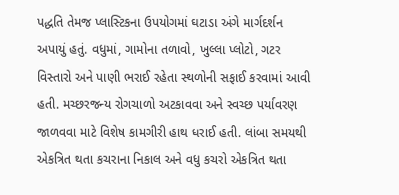પદ્ધતિ તેમજ પ્લાસ્ટિકના ઉપયોગમાં ઘટાડા અંગે માર્ગદર્શન અપાયું હતું. વધુમાં, ગામોના તળાવો, ખુલ્લા પ્લોટો, ગટર વિસ્તારો અને પાણી ભરાઈ રહેતા સ્થળોની સફાઈ કરવામાં આવી હતી. મચ્છરજન્ય રોગચાળો અટકાવવા અને સ્વચ્છ પર્યાવરણ જાળવવા માટે વિશેષ કામગીરી હાથ ધરાઈ હતી. લાંબા સમયથી એકત્રિત થતા કચરાના નિકાલ અને વધુ કચરો એકત્રિત થતા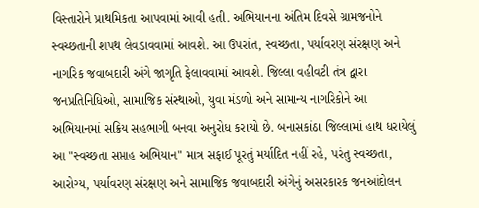વિસ્તારોને પ્રાથમિકતા આપવામાં આવી હતી. અભિયાનના અંતિમ દિવસે ગ્રામજનોને સ્વચ્છતાની શપથ લેવડાવવામાં આવશે. આ ઉપરાંત, સ્વચ્છતા, પર્યાવરણ સંરક્ષણ અને નાગરિક જવાબદારી અંગે જાગૃતિ ફેલાવવામાં આવશે. જિલ્લા વહીવટી તંત્ર દ્વારા જનપ્રતિનિધિઓ, સામાજિક સંસ્થાઓ, યુવા મંડળો અને સામાન્ય નાગરિકોને આ અભિયાનમાં સક્રિય સહભાગી બનવા અનુરોધ કરાયો છે. બનાસકાંઠા જિલ્લામાં હાથ ધરાયેલું આ "સ્વચ્છતા સપ્તાહ અભિયાન" માત્ર સફાઈ પૂરતું મર્યાદિત નહીં રહે, પરંતુ સ્વચ્છતા, આરોગ્ય, પર્યાવરણ સંરક્ષણ અને સામાજિક જવાબદારી અંગેનું અસરકારક જનઆંદોલન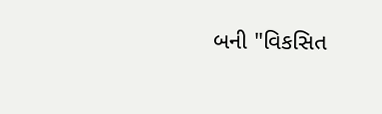બની "વિકસિત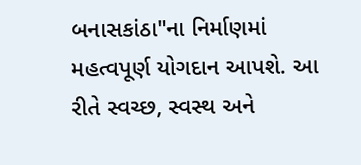બનાસકાંઠા"ના નિર્માણમાં મહત્વપૂર્ણ યોગદાન આપશે. આ રીતે સ્વચ્છ, સ્વસ્થ અને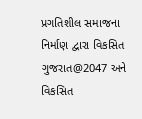પ્રગતિશીલ સમાજના નિર્માણ દ્વારા વિકસિત ગુજરાત@2047 અને વિકસિત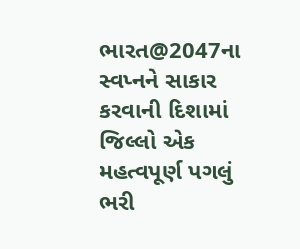ભારત@2047ના સ્વપ્નને સાકાર કરવાની દિશામાં જિલ્લો એક મહત્વપૂર્ણ પગલું ભરી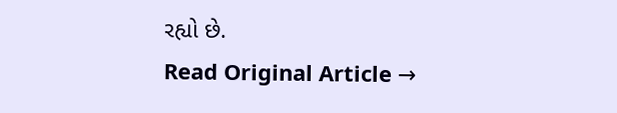રહ્યો છે.
Read Original Article →